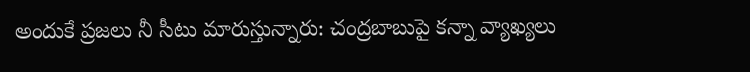అందుకే ప్రజలు నీ సీటు మారుస్తున్నారు: చంద్రబాబుపై కన్నా వ్యాఖ్యలు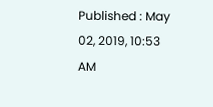Published : May 02, 2019, 10:53 AM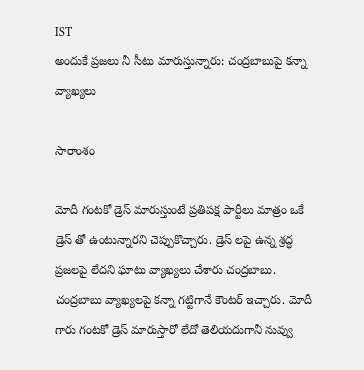IST
అందుకే ప్రజలు నీ సీటు మారుస్తున్నారు: చంద్రబాబుపై కన్నా వ్యాఖ్యలు

సారాంశం

మోదీ గంటకో డ్రెస్ మారుస్తుంటే ప్రతిపక్ష పార్టీలు మాత్రం ఒకే డ్రెస్ తో ఉంటున్నారని చెప్పుకొచ్చారు. డ్రెస్ లపై ఉన్న శ్రద్ధ ప్రజలపై లేదని ఘాటు వ్యాఖ్యలు చేశారు చంద్రబాబు. చంద్రబాబు వ్యాఖ్యలపై కన్నా గట్టిగానే కౌంటర్ ఇచ్చారు. మోదీ గారు గంటకో డ్రెస్ మారుస్తారో లేదో తెలియదుగానీ నువ్వు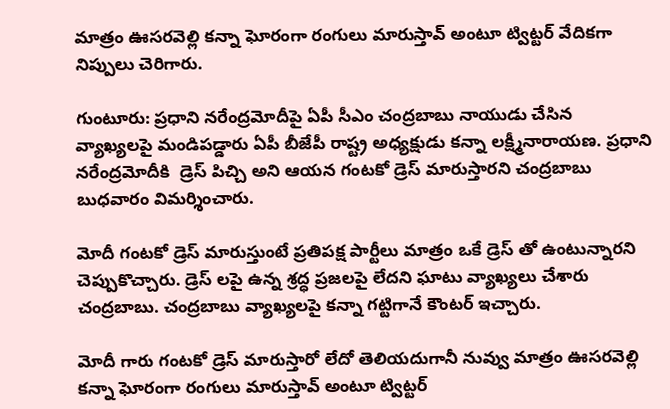మాత్రం ఊసరవెల్లి కన్నా ఘోరంగా రంగులు మారుస్తావ్ అంటూ ట్విట్టర్ వేదికగా నిప్పులు చెరిగారు.

గుంటూరు: ప్రధాని నరేంద్రమోదీపై ఏపీ సీఎం చంద్రబాబు నాయుడు చేసిన వ్యాఖ్యలపై మండిపడ్డారు ఏపీ బీజేపీ రాష్ట్ర అధ్యక్షుడు కన్నా లక్ష్మీనారాయణ. ప్రధాని నరేంద్రమోదీకి  డ్రెస్ పిచ్చి అని ఆయన గంటకో డ్రెస్ మారుస్తారని చంద్రబాబు బుధవారం విమర్శించారు.

మోదీ గంటకో డ్రెస్ మారుస్తుంటే ప్రతిపక్ష పార్టీలు మాత్రం ఒకే డ్రెస్ తో ఉంటున్నారని చెప్పుకొచ్చారు. డ్రెస్ లపై ఉన్న శ్రద్ధ ప్రజలపై లేదని ఘాటు వ్యాఖ్యలు చేశారు చంద్రబాబు. చంద్రబాబు వ్యాఖ్యలపై కన్నా గట్టిగానే కౌంటర్ ఇచ్చారు.

మోదీ గారు గంటకో డ్రెస్ మారుస్తారో లేదో తెలియదుగానీ నువ్వు మాత్రం ఊసరవెల్లి కన్నా ఘోరంగా రంగులు మారుస్తావ్ అంటూ ట్విట్టర్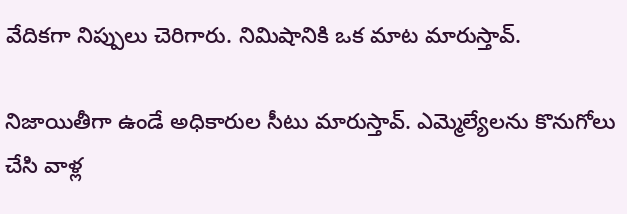వేదికగా నిప్పులు చెరిగారు. నిమిషానికి ఒక మాట మారుస్తావ్.

నిజాయితీగా ఉండే అధికారుల సీటు మారుస్తావ్. ఎమ్మెల్యేలను కొనుగోలు చేసి వాళ్ల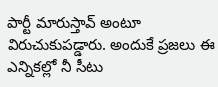పార్టీ మారుస్తావ్ అంటూ విరుచుకుపడ్డారు. అందుకే ప్రజలు ఈ ఎన్నికల్లో నీ సీటు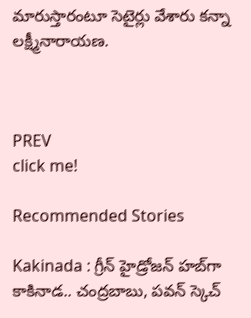మారుస్తారంటూ సెటైర్లు వేశారు కన్నా లక్ష్మీనారాయణ.



PREV
click me!

Recommended Stories

Kakinada : గ్రీన్ హైడ్రోజన్ హబ్‌గా కాకినాడ.. చంద్రబాబు, పవన్ స్కెచ్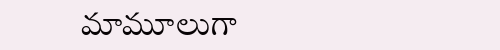మామూలుగా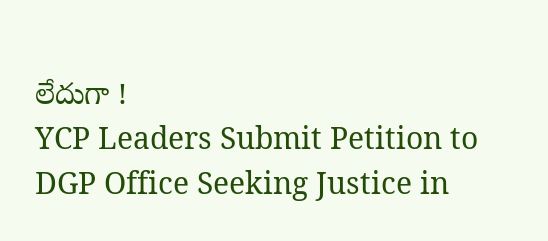లేదుగా !
YCP Leaders Submit Petition to DGP Office Seeking Justice in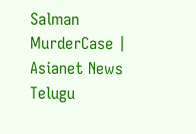Salman MurderCase | Asianet News Telugu